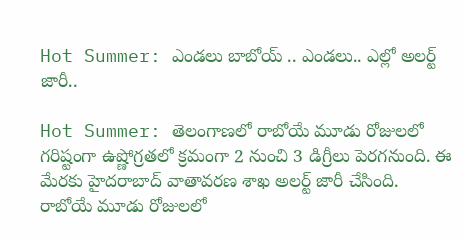Hot Summer: ఎండలు బాబోయ్ .. ఎండలు.. ఎల్లో అలర్ట్ జారీ..

Hot Summer: తెలంగాణలో రాబోయే మూడు రోజులలో గరిష్టంగా ఉష్ణోగ్రతలో క్రమంగా 2 నుంచి 3 డిగ్రీలు పెరగనుంది. ఈ మేరకు హైదరాబాద్ వాతావరణ శాఖ అలర్ట్‌ జారీ చేసింది.  రాబోయే మూడు రోజులలో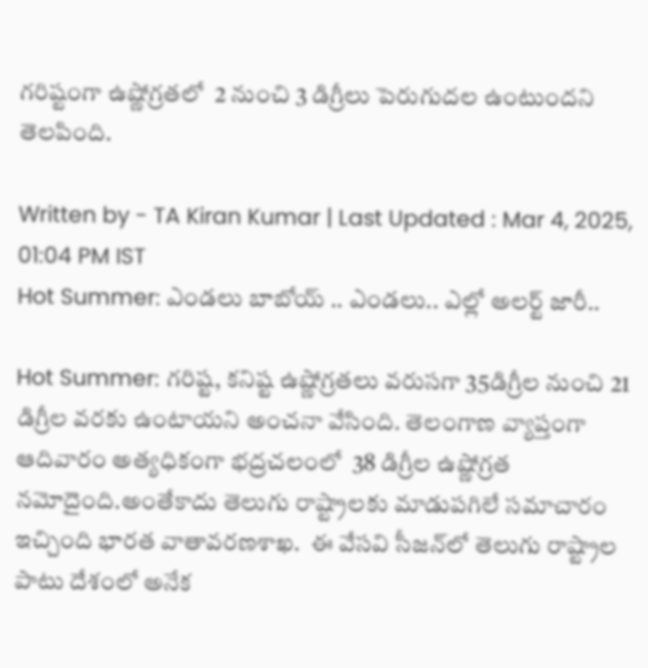గరిష్టంగా ఉష్ణోగ్రతలో  2 నుంచి 3 డిగ్రీలు పెరుగుదల ఉంటుందని తెలపింది.

Written by - TA Kiran Kumar | Last Updated : Mar 4, 2025, 01:04 PM IST
Hot Summer: ఎండలు బాబోయ్ .. ఎండలు.. ఎల్లో అలర్ట్ జారీ..

Hot Summer: గరిష్ట, కనిష్ట ఉష్ణోగ్రతలు వరుసగా 35డిగ్రీల నుంచి 21 డిగ్రీల వరకు ఉంటాయని అంచనా వేసింది. తెలంగాణ వ్యాప్తంగా ఆదివారం అత్యధికంగా భద్రచలంలో ‌‌ 38 డిగ్రీల ఉష్ణోగ్రత నమోదైంది.అంతేకాదు తెలుగు రాష్ట్రాలకు మాడుపగిలే సమాచారం ఇచ్చింది భారత వాతావరణశాఖ.  ఈ వేసవి సీజన్‌లో తెలుగు రాష్ట్రాల పాటు దేశంలో అనేక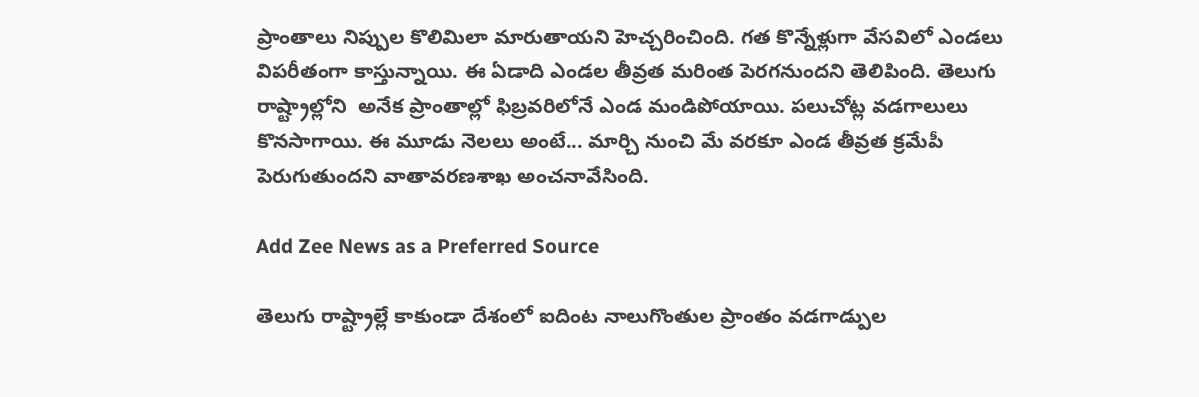ప్రాంతాలు నిప్పుల కొలిమిలా మారుతాయని హెచ్చరించింది. గత కొన్నేళ్లుగా వేసవిలో ఎండలు విపరీతంగా కాస్తున్నాయి. ఈ ఏడాది ఎండల తీవ్రత మరింత పెరగనుందని తెలిపింది. తెలుగు రాష్ట్రాల్లోని  అనేక ప్రాంతాల్లో ఫిబ్రవరిలోనే ఎండ మండిపోయాయి. పలుచోట్ల వడగాలులు  కొనసాగాయి. ఈ మూడు నెలలు అంటే... మార్చి నుంచి మే వరకూ ఎండ తీవ్రత క్రమేపీ పెరుగుతుందని వాతావరణశాఖ అంచనావేసింది.

Add Zee News as a Preferred Source

తెలుగు రాష్ట్రాల్లే కాకుండా దేశంలో ఐదింట నాలుగొంతుల ప్రాంతం వడగాడ్పుల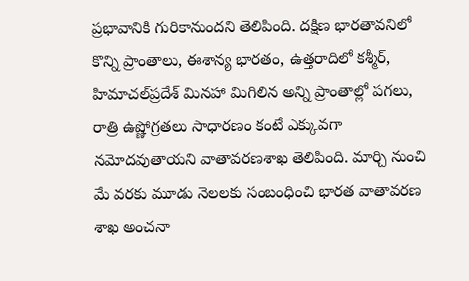ప్రభావానికి గురికానుందని తెలిపింది. దక్షిణ భారతావనిలో కొన్ని ప్రాంతాలు, ఈశాన్య భారతం, ఉత్తరాదిలో కశ్మీర్‌, హిమాచల్‌ప్రదేశ్‌ మినహా మిగిలిన అన్ని ప్రాంతాల్లో పగలు, రాత్రి ఉష్ణోగ్రతలు సాధారణం కంటే ఎక్కువగా నమోదవుతాయని వాతావరణశాఖ తెలిపింది. మార్చి నుంచి మే వరకు మూడు నెలలకు సంబంధించి భారత వాతావరణ శాఖ అంచనా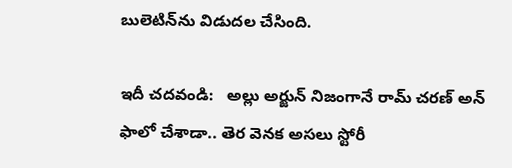బులెటిన్‌ను విడుదల చేసింది.

ఇదీ చదవండి:   అల్లు అర్జున్ నిజంగానే రామ్ చరణ్ అన్ ఫాలో చేశాడా.. తెర వెనక అసలు స్టోరీ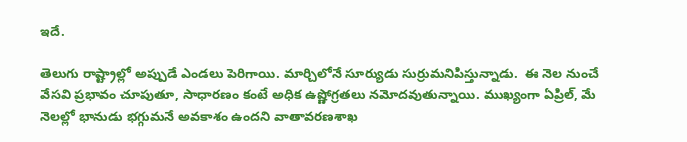ఇదే.

తెలుగు రాష్ట్రాల్లో అప్పుడే ఎండలు పెరిగాయి. మార్చిలోనే సూర్యుడు సుర్రుమనిపిస్తున్నాడు.  ఈ నెల నుంచే వేసవి ప్రభావం చూపుతూ, సాధారణం కంటే అధిక ఉష్ణోగ్రతలు నమోదవుతున్నాయి. ముఖ్యంగా ఏప్రిల్‌, మే నెలల్లో భానుడు భగ్గుమనే అవకాశం ఉందని వాతావరణశాఖ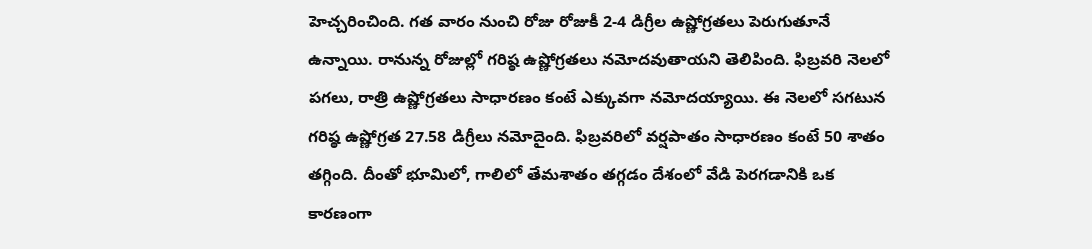హెచ్చరించింది. గత వారం నుంచి రోజు రోజుకీ 2-4 డిగ్రీల ఉష్ణోగ్రతలు పెరుగుతూనే ఉన్నాయి. రానున్న రోజుల్లో గరిష్ఠ ఉష్ణోగ్రతలు నమోదవుతాయని తెలిపింది. ఫిబ్రవరి నెలలో పగలు, రాత్రి ఉష్ణోగ్రతలు సాధారణం కంటే ఎక్కువగా నమోదయ్యాయి. ఈ నెలలో సగటున గరిష్ఠ ఉష్ణోగ్రత 27.58 డిగ్రీలు నమోదైంది. ఫిబ్రవరిలో వర్షపాతం సాధారణం కంటే 50 శాతం తగ్గింది. దీంతో భూమిలో, గాలిలో తేమశాతం తగ్గడం దేశంలో వేడి పెరగడానికి ఒక కారణంగా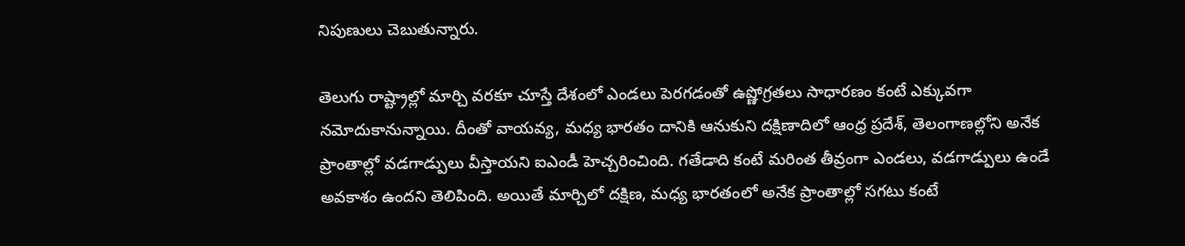నిపుణులు చెబుతున్నారు.

తెలుగు రాష్ట్రాల్లో మార్చి వరకూ చూస్తే దేశంలో ఎండలు పెరగడంతో ఉష్ణోగ్రతలు సాధారణం కంటే ఎక్కువగా నమోదుకానున్నాయి. దీంతో వాయవ్య, మధ్య భారతం దానికి ఆనుకుని దక్షిణాదిలో ఆంధ్ర ప్రదేశ్, తెలంగాణల్లోని అనేక ప్రాంతాల్లో వడగాడ్పులు వీస్తాయని ఐఎండీ హెచ్చరించింది. గతేడాది కంటే మరింత తీవ్రంగా ఎండలు, వడగాడ్పులు ఉండే అవకాశం ఉందని తెలిపింది. అయితే మార్చిలో దక్షిణ, మధ్య భారతంలో అనేక ప్రాంతాల్లో సగటు కంటే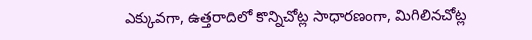ఎక్కువగా, ఉత్తరాదిలో కొన్నిచోట్ల సాధారణంగా, మిగిలినచోట్ల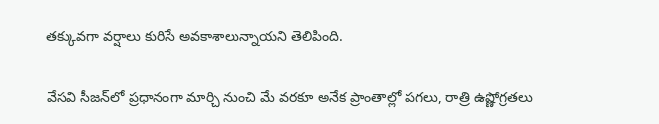తక్కువగా వర్షాలు కురిసే అవకాశాలున్నాయని తెలిపింది.

వేసవి సీజన్‌లో ప్రధానంగా మార్చి నుంచి మే వరకూ అనేక ప్రాంతాల్లో పగలు, రాత్రి ఉష్ణోగ్రతలు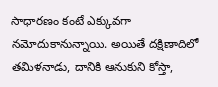సాధారణం కంటే ఎక్కువగా నమోదుకానున్నాయి. అయితే దక్షిణాదిలో తమిళనాడు, దానికి ఆనుకుని కోస్తా,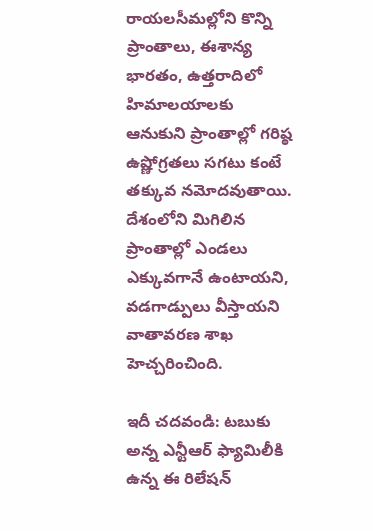రాయలసీమల్లోని కొన్ని ప్రాంతాలు, ఈశాన్య భారతం, ఉత్తరాదిలో హిమాలయాలకు ఆనుకుని ప్రాంతాల్లో గరిష్ఠ ఉష్ణోగ్రతలు సగటు కంటే తక్కువ నమోదవుతాయి. దేశంలోని మిగిలిన ప్రాంతాల్లో ఎండలు ఎక్కువగానే ఉంటాయని, వడగాడ్పులు వీస్తాయని వాతావరణ శాఖ హెచ్చరించింది.

ఇదీ చదవండి: టబుకు అన్న ఎన్టీఆర్ ఫ్యామిలీకి ఉన్న ఈ రిలేషన్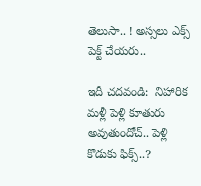తెలుసా.. ! అస్సలు ఎక్స్ పెక్ట్ చేయరు..

ఇదీ చదవండి:  నిహారిక మళ్లీ పెళ్లి కూతురు అవుతుందోచ్.. పెళ్లి కొడుకు ఫిక్స్..?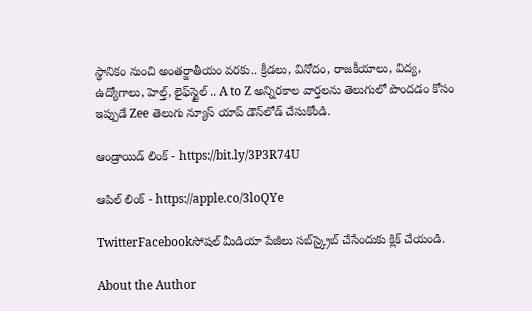స్థానికం నుంచి అంతర్జాతీయం వరకు.. క్రీడలు, వినోదం, రాజకీయాలు, విద్య, ఉద్యోగాలు, హెల్త్, లైఫ్‌స్టైల్ .. A to Z అన్నిరకాల వార్తలను తెలుగులో పొందడం కోసం ఇప్పుడే Zee తెలుగు న్యూస్ యాప్ డౌన్‌లోడ్ చేసుకోండి.

ఆండ్రాయిడ్ లింక్ - https://bit.ly/3P3R74U

ఆపిల్ లింక్ - https://apple.co/3loQYe

TwitterFacebookసోషల్ మీడియా పేజీలు సబ్‌స్క్రైబ్ చేసేందుకు క్లిక్ చేయండి.

About the Author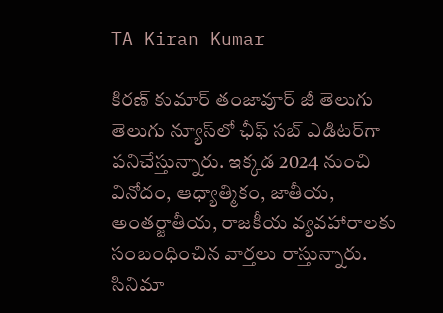TA Kiran Kumar

కిరణ్ కుమార్ తంజావూర్ జీ తెలుగు తెలుగు న్యూస్‌లో ఛీఫ్ సబ్ ఎడిటర్‌గా పనిచేస్తున్నారు. ఇక్కడ 2024 నుంచి  వినోదం, ఆధ్యాత్మికం, జాతీయ, అంతర్జాతీయ, రాజకీయ వ్యవహారాలకు సంబంధించిన వార్తలు రాస్తున్నారు. సినిమా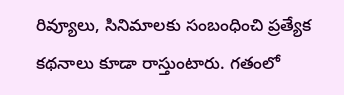రివ్యూలు, సినిమాలకు సంబంధించి ప్రత్యేక కథనాలు కూడా రాస్తుంటారు. గతంలో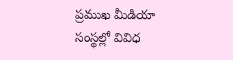ప్రముఖ మీడియా సంస్థల్లో వివిధ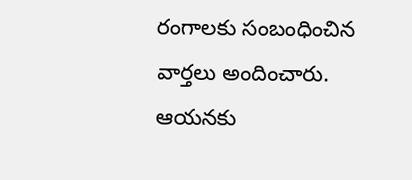రంగాలకు సంబంధించిన వార్తలు అందించారు. ఆయనకు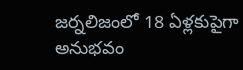జర్నలిజంలో 18 ఏళ్లకుపైగా అనుభవం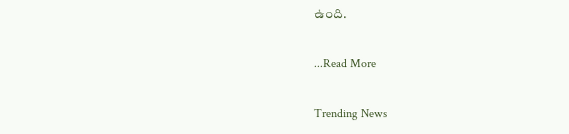ఉంది.

...Read More

Trending News